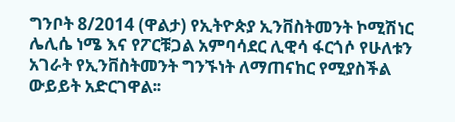ግንቦት 8/2014 (ዋልታ) የኢትዮጵያ ኢንቨስትመንት ኮሚሽነር ሌሊሴ ነሜ እና የፖርቹጋል አምባሳደር ሊዊሳ ፋርጎሶ የሁለቱን አገራት የኢንቨስትመንት ግንኙነት ለማጠናከር የሚያስችል ውይይት አድርገዋል፡፡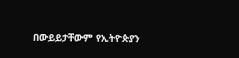በውይይታቸውም የኢትዮጵያን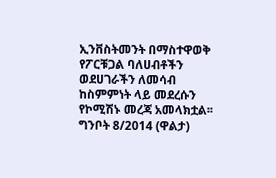ኢንቨስትመንት በማስተዋወቅ የፖርቹጋል ባለሀብቶችን ወደሀገራችን ለመሳብ ከስምምነት ላይ መደረሱን የኮሚሽኑ መረጃ አመላክቷል፡፡
ግንቦት 8/2014 (ዋልታ)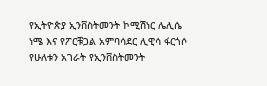የኢትዮጵያ ኢንቨስትመንት ኮሚሽነር ሌሊሴ ነሜ እና የፖርቹጋል አምባሳደር ሊዊሳ ፋርጎሶ የሁለቱን አገራት የኢንቨስትመንት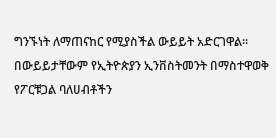ግንኙነት ለማጠናከር የሚያስችል ውይይት አድርገዋል፡፡
በውይይታቸውም የኢትዮጵያን ኢንቨስትመንት በማስተዋወቅ የፖርቹጋል ባለሀብቶችን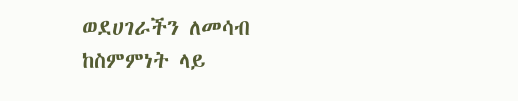ወደሀገራችን ለመሳብ ከስምምነት ላይ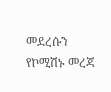መደረሱን የኮሚሽኑ መረጃ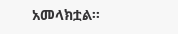አመላክቷል፡፡